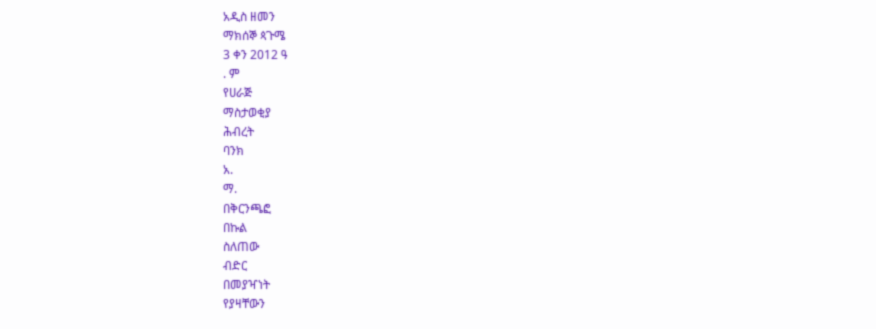አዲስ ዘመን
ማክሰኞ ጳጉሜ
3 ቀን 2012 ዓ
. ም
የሀራጅ
ማስታወቂያ
ሕብረት
ባንክ
አ.
ማ.
በቅርንጫፎ
በኩል
ስለጠው
ብድር
በመያዣነት
የያዛቸውን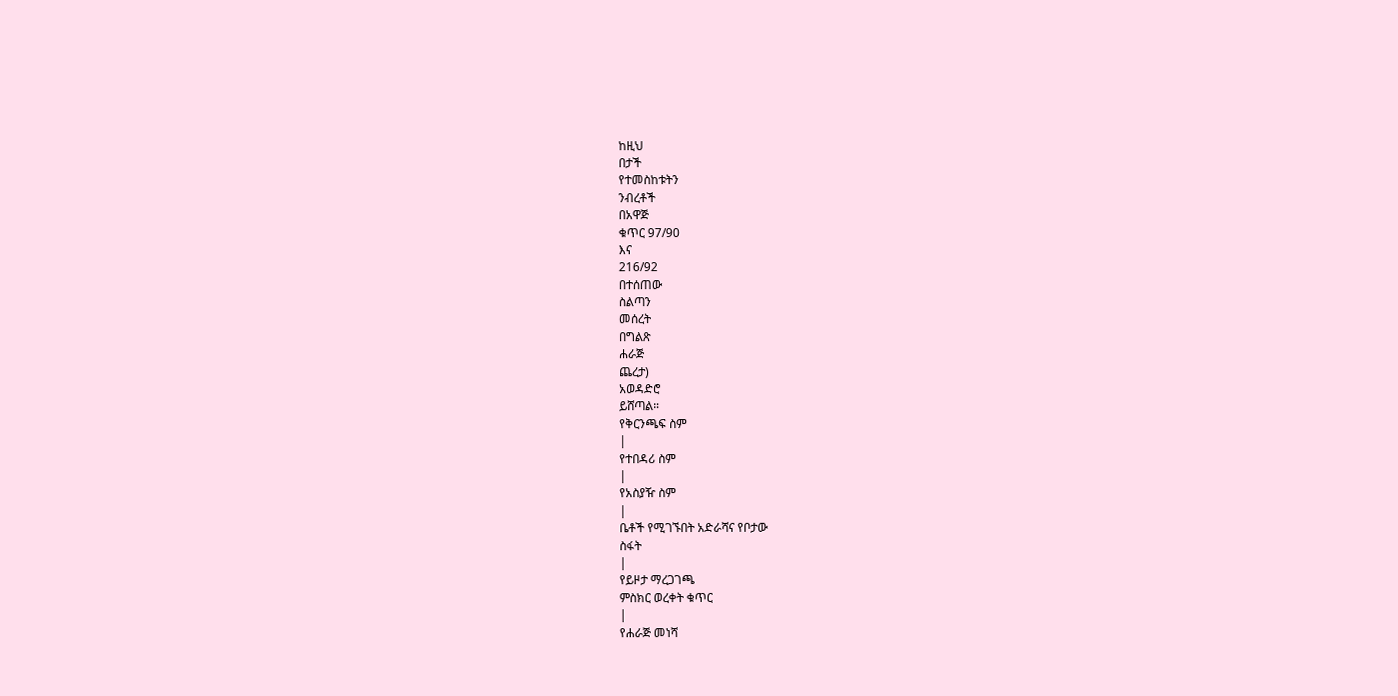ከዚህ
በታች
የተመስከቱትን
ንብረቶች
በአዋጅ
ቁጥር 97/90
እና
216/92
በተሰጠው
ስልጣን
መሰረት
በግልጽ
ሐራጅ
ጨረታ)
አወዳድሮ
ይሸጣል።
የቅርንጫፍ ስም
|
የተበዳሪ ስም
|
የአስያዥ ስም
|
ቤቶች የሚገኙበት አድራሻና የቦታው
ስፋት
|
የይዞታ ማረጋገጫ
ምስክር ወረቀት ቁጥር
|
የሐራጅ መነሻ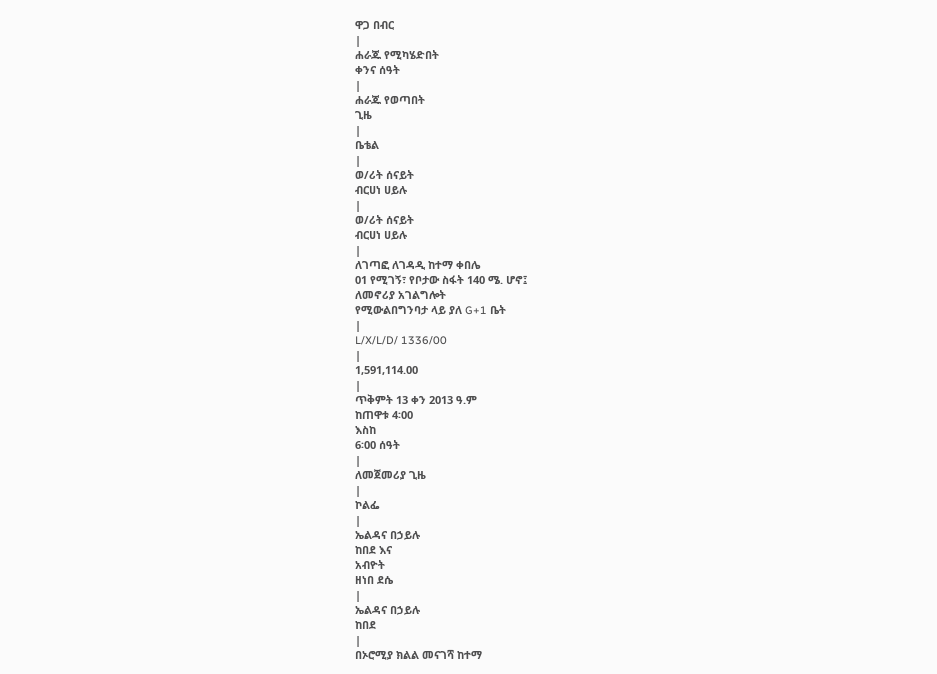ዋጋ በብር
|
ሐራጁ የሚካሄድበት
ቀንና ሰዓት
|
ሐራጁ የወጣበት
ጊዜ
|
ቤቴል
|
ወ/ሪት ሰናይት
ብርሀነ ሀይሉ
|
ወ/ሪት ሰናይት
ብርሀነ ሀይሉ
|
ለገጣፎ ለገዳዲ ከተማ ቀበሌ
01 የሚገኝ፣ የቦታው ስፋት 140 ሜ. ሆኖ፤
ለመኖሪያ አገልግሎት
የሚውልበግንባታ ላይ ያለ G+1 ቤት
|
L/X/L/D/ 1336/00
|
1,591,114.00
|
ጥቅምት 13 ቀን 2013 ዓ.ም
ከጠዋቱ 4፡00
እስከ
6፡00 ሰዓት
|
ለመጀመሪያ ጊዜ
|
ኮልፌ
|
ኤልዳና በኃይሉ
ከበደ እና
አብዮት
ዘነበ ደሴ
|
ኤልዳና በኃይሉ
ከበደ
|
በኦሮሚያ ክልል መናገሻ ከተማ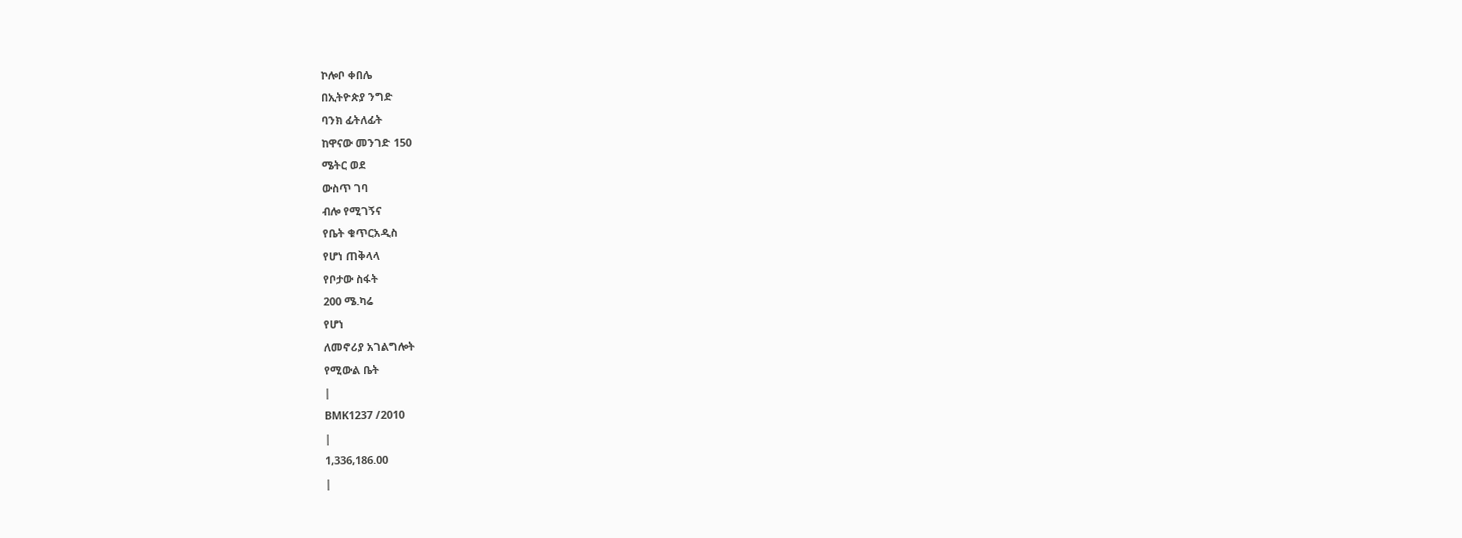ኮሎቦ ቀበሌ
በኢትዮጵያ ንግድ
ባንክ ፊትለፊት
ከዋናው መንገድ 150
ሜትር ወደ
ውስጥ ገባ
ብሎ የሚገኝና
የቤት ቁጥርአዲስ
የሆነ ጠቅላላ
የቦታው ስፋት
200 ሜ.ካሬ
የሆነ
ለመኖሪያ አገልግሎት
የሚውል ቤት
|
BMK1237 /2010
|
1,336,186.00
|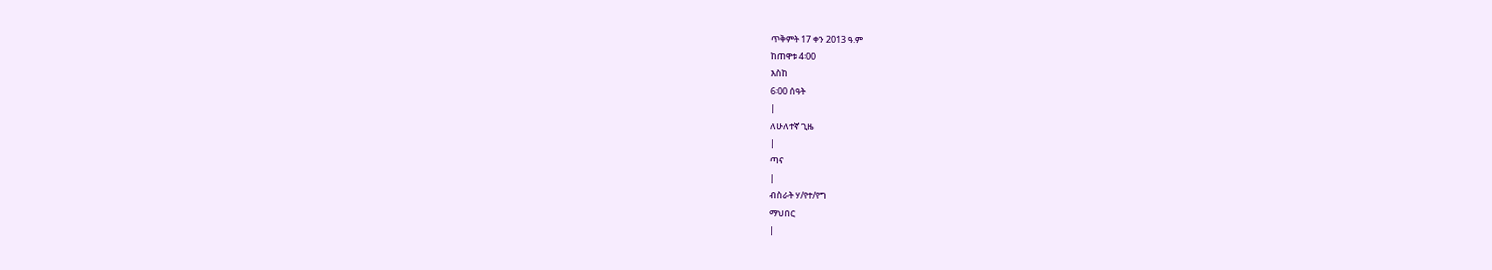ጥቅምት 17 ቀን 2013 ዓ.ም
ከጠዋቱ 4፡00
እስከ
6፡00 ሰዓት
|
ለሁለተኛ ጊዜ
|
ጣና
|
ብስራት ሃ/የተ/የግ
ማህበር
|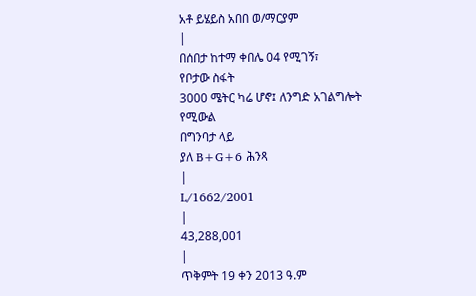አቶ ይሄይስ አበበ ወ/ማርያም
|
በሰበታ ከተማ ቀበሌ 04 የሚገኝ፣
የቦታው ስፋት
3000 ሜትር ካሬ ሆኖ፤ ለንግድ አገልግሎት
የሚውል
በግንባታ ላይ
ያለ B+G+6 ሕንጻ
|
L/1662/2001
|
43,288,001
|
ጥቅምት 19 ቀን 2013 ዓ.ም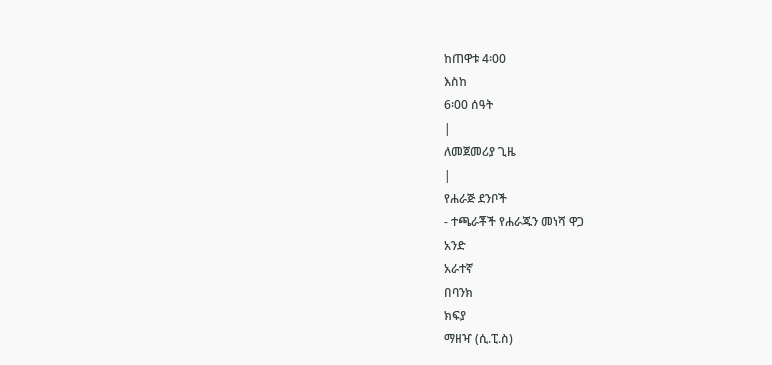ከጠዋቱ 4፡00
እስከ
6፡00 ሰዓት
|
ለመጀመሪያ ጊዜ
|
የሐራጅ ደንቦች
- ተጫራቾች የሐራጁን መነሻ ዋጋ
አንድ
አራተኛ
በባንክ
ክፍያ
ማዘዣ (ሲ.ፒ.ስ)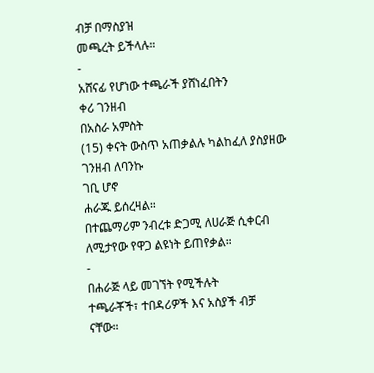ብቻ በማስያዝ
መጫረት ይችላሉ።
-
አሸናፊ የሆነው ተጫራች ያሸነፈበትን
ቀሪ ገንዘብ
በአስራ አምስት
(15) ቀናት ውስጥ አጠቃልሉ ካልከፈለ ያስያዘው
ገንዘብ ለባንኩ
ገቢ ሆኖ
ሐራጁ ይሰረዛል።
በተጨማሪም ንብረቱ ድጋሚ ለሀራጅ ሲቀርብ
ለሚታየው የዋጋ ልዩነት ይጠየቃል።
-
በሐራጅ ላይ መገኘት የሚችሉት
ተጫራቾች፣ ተበዳሪዎች እና አስያች ብቻ
ናቸው።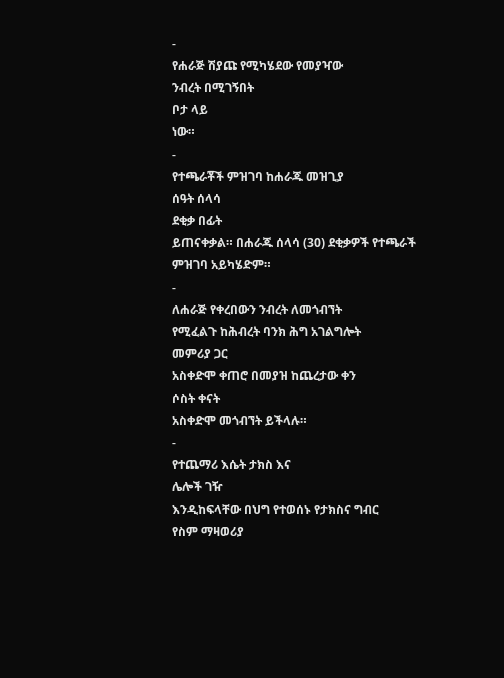-
የሐራጅ ሽያጩ የሚካሄደው የመያዣው
ንብረት በሚገኝበት
ቦታ ላይ
ነው።
-
የተጫራቾች ምዝገባ ከሐራጁ መዝጊያ
ሰዓት ሰላሳ
ደቂቃ በፊት
ይጠናቀቃል። በሐራጁ ሰላሳ (30) ደቂቃዎች የተጫራች
ምዝገባ አይካሄድም።
-
ለሐራጅ የቀረበውን ንብረት ለመጎብኘት
የሚፈልጉ ከሕብረት ባንክ ሕግ አገልግሎት
መምሪያ ጋር
አስቀድሞ ቀጠሮ በመያዝ ከጨረታው ቀን
ሶስት ቀናት
አስቀድሞ መጎብኘት ይችላሉ።
-
የተጨማሪ እሴት ታክስ እና
ሌሎች ገዥ
እንዲከፍላቸው በህግ የተወሰኑ የታክስና ግብር
የስም ማዛወሪያ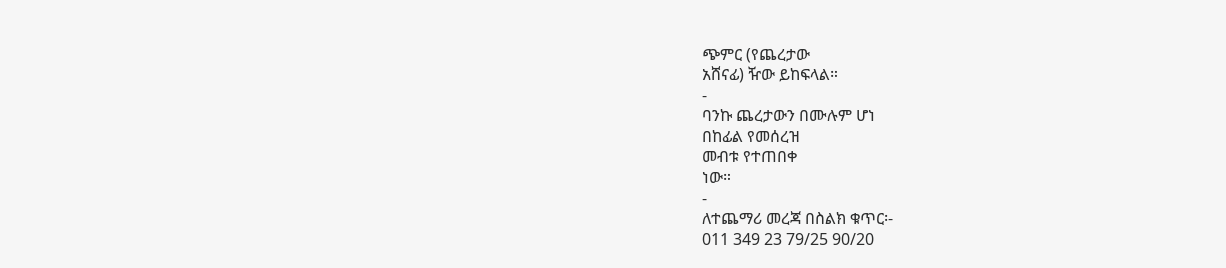ጭምር (የጨረታው
አሸናፊ) ዥው ይከፍላል።
-
ባንኩ ጨረታውን በሙሉም ሆነ
በከፊል የመሰረዝ
መብቱ የተጠበቀ
ነው።
-
ለተጨማሪ መረጃ በስልክ ቁጥር፡-
011 349 23 79/25 90/20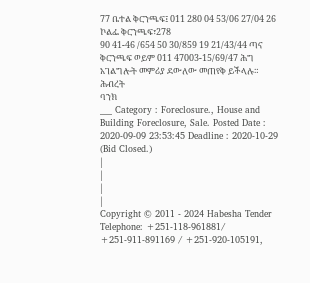77 ቤተል ቅርንጫፍ፤ 011 280 04 53/06 27/04 26 ኮልፌ ቅርንጫፍ፣278
90 41-46 /654 50 30/859 19 21/43/44 ጣና
ቅርንጫፍ ወይም 011 47003-15/69/47 ሕግ
አገልግሎት መምሪያ ደውለው መጠየቅ ይችላሉ።
ሕብረት
ባንክ
___ Category : Foreclosure., House and Building Foreclosure, Sale. Posted Date : 2020-09-09 23:53:45 Deadline : 2020-10-29
(Bid Closed.)
|
|
|
|
Copyright © 2011 - 2024 Habesha Tender
Telephone: +251-118-961881/ +251-911-891169 / +251-920-105191,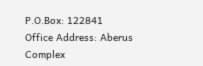P.O.Box: 122841
Office Address: Aberus Complex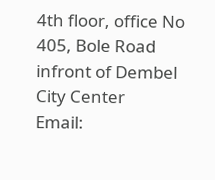4th floor, office No 405, Bole Road infront of Dembel City Center
Email: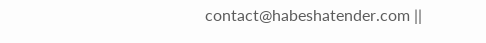contact@habeshatender.com ||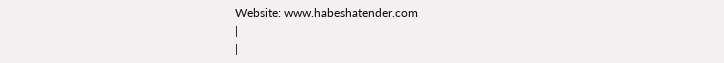Website: www.habeshatender.com
|
|